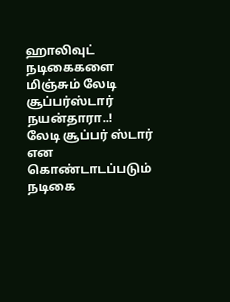ஹாலிவுட் நடிகைகளை மிஞ்சும் லேடி சூப்பர்ஸ்டார் நயன்தாரா..!
லேடி சூப்பர் ஸ்டார் என கொண்டாடப்படும் நடிகை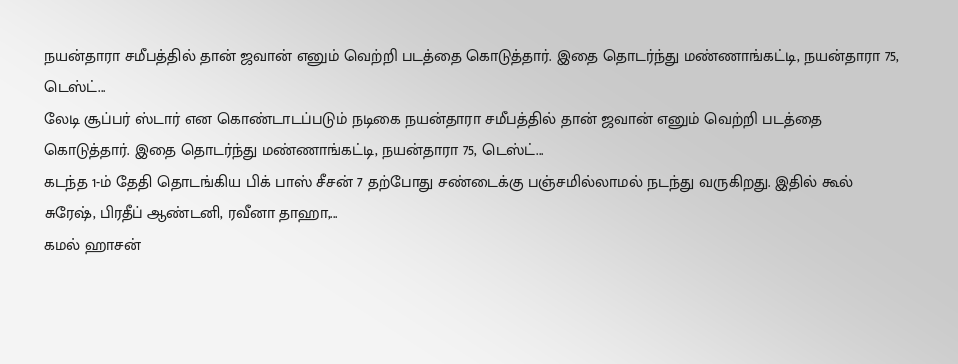நயன்தாரா சமீபத்தில் தான் ஜவான் எனும் வெற்றி படத்தை கொடுத்தார். இதை தொடர்ந்து மண்ணாங்கட்டி, நயன்தாரா 75, டெஸ்ட்...
லேடி சூப்பர் ஸ்டார் என கொண்டாடப்படும் நடிகை நயன்தாரா சமீபத்தில் தான் ஜவான் எனும் வெற்றி படத்தை கொடுத்தார். இதை தொடர்ந்து மண்ணாங்கட்டி, நயன்தாரா 75, டெஸ்ட்...
கடந்த 1-ம் தேதி தொடங்கிய பிக் பாஸ் சீசன் 7 தற்போது சண்டைக்கு பஞ்சமில்லாமல் நடந்து வருகிறது. இதில் கூல் சுரேஷ், பிரதீப் ஆண்டனி, ரவீனா தாஹா,...
கமல் ஹாசன்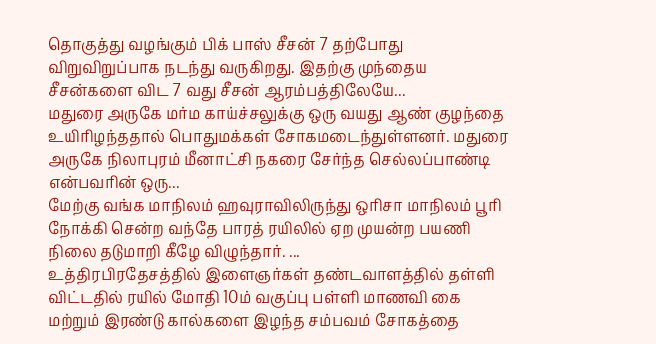தொகுத்து வழங்கும் பிக் பாஸ் சீசன் 7 தற்போது விறுவிறுப்பாக நடந்து வருகிறது. இதற்கு முந்தைய சீசன்களை விட 7 வது சீசன் ஆரம்பத்திலேயே...
மதுரை அருகே மர்ம காய்ச்சலுக்கு ஒரு வயது ஆண் குழந்தை உயிரிழந்ததால் பொதுமக்கள் சோகமடைந்துள்ளனர். மதுரை அருகே நிலாபுரம் மீனாட்சி நகரை சேர்ந்த செல்லப்பாண்டி என்பவரின் ஒரு...
மேற்கு வங்க மாநிலம் ஹவுராவிலிருந்து ஒரிசா மாநிலம் பூரி நோக்கி சென்ற வந்தே பாரத் ரயிலில் ஏற முயன்ற பயணி நிலை தடுமாறி கீழே விழுந்தார். ...
உத்திரபிரதேசத்தில் இளைஞர்கள் தண்டவாளத்தில் தள்ளி விட்டதில் ரயில் மோதி 10ம் வகுப்பு பள்ளி மாணவி கை மற்றும் இரண்டு கால்களை இழந்த சம்பவம் சோகத்தை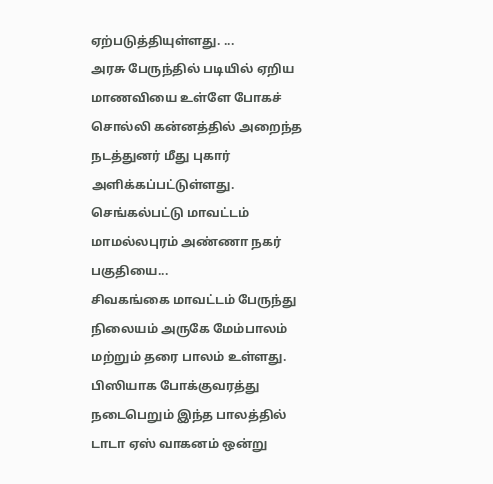ஏற்படுத்தியுள்ளது. ...
அரசு பேருந்தில் படியில் ஏறிய மாணவியை உள்ளே போகச் சொல்லி கன்னத்தில் அறைந்த நடத்துனர் மீது புகார் அளிக்கப்பட்டுள்ளது. செங்கல்பட்டு மாவட்டம் மாமல்லபுரம் அண்ணா நகர் பகுதியை...
சிவகங்கை மாவட்டம் பேருந்து நிலையம் அருகே மேம்பாலம் மற்றும் தரை பாலம் உள்ளது. பிஸியாக போக்குவரத்து நடைபெறும் இந்த பாலத்தில் டாடா ஏஸ் வாகனம் ஒன்று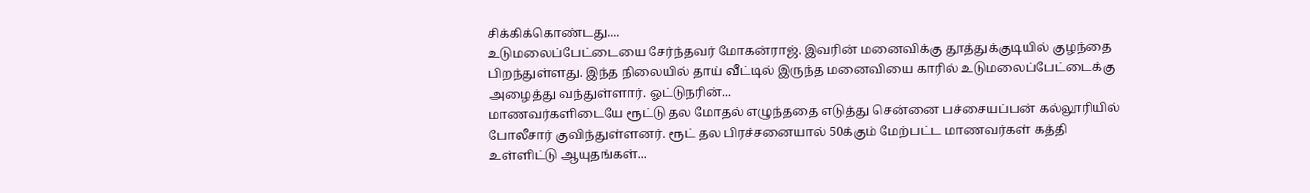சிக்கிக்கொண்டது....
உடுமலைப்பேட்டையை சேர்ந்தவர் மோகன்ராஜ். இவரின் மனைவிக்கு தூத்துக்குடியில் குழந்தை பிறந்துள்ளது. இந்த நிலையில் தாய் வீட்டில் இருந்த மனைவியை காரில் உடுமலைப்பேட்டைக்கு அழைத்து வந்துள்ளார். ஓட்டுநரின்...
மாணவர்களிடையே ரூட்டு தல மோதல் எழுந்ததை எடுத்து சென்னை பச்சையப்பன் கல்லூரியில் போலீசார் குவிந்துள்ளனர். ரூட் தல பிரச்சனையால் 50க்கும் மேற்பட்ட மாணவர்கள் கத்தி உள்ளிட்டு ஆயுதங்கள்...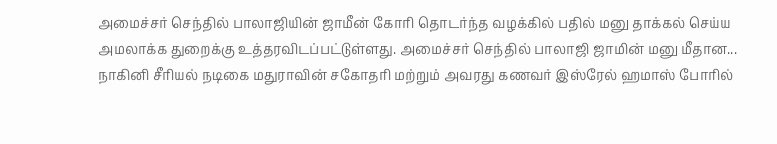அமைச்சர் செந்தில் பாலாஜியின் ஜாமீன் கோரி தொடர்ந்த வழக்கில் பதில் மனு தாக்கல் செய்ய அமலாக்க துறைக்கு உத்தரவிடப்பட்டுள்ளது. அமைச்சர் செந்தில் பாலாஜி ஜாமின் மனு மீதான...
நாகினி சீரியல் நடிகை மதுராவின் சகோதரி மற்றும் அவரது கணவர் இஸ்ரேல் ஹமாஸ் போரில்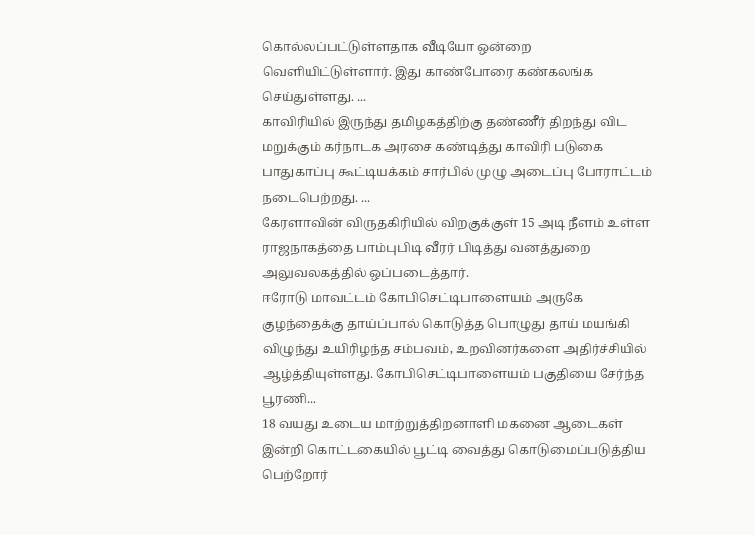கொல்லப்பட்டுள்ளதாக வீடியோ ஒன்றை வெளியிட்டுள்ளார். இது காண்போரை கண்கலங்க செய்துள்ளது. ...
காவிரியில் இருந்து தமிழகத்திற்கு தண்ணீர் திறந்து விட மறுக்கும் கர்நாடக அரசை கண்டித்து காவிரி படுகை பாதுகாப்பு கூட்டியக்கம் சார்பில் முழு அடைப்பு போராட்டம் நடைபெற்றது. ...
கேரளாவின் விருதகிரியில் விறகுக்குள் 15 அடி நீளம் உள்ள ராஜநாகத்தை பாம்புபிடி வீரர் பிடித்து வனத்துறை அலுவலகத்தில் ஒப்படைத்தார்.
ஈரோடு மாவட்டம் கோபிசெட்டிபாளையம் அருகே குழந்தைக்கு தாய்ப்பால் கொடுத்த பொழுது தாய் மயங்கி விழுந்து உயிரிழந்த சம்பவம், உறவினர்களை அதிர்ச்சியில் ஆழ்த்தியுள்ளது. கோபிசெட்டிபாளையம் பகுதியை சேர்ந்த பூரணி...
18 வயது உடைய மாற்றுத்திறனாளி மகனை ஆடைகள் இன்றி கொட்டகையில் பூட்டி வைத்து கொடுமைப்படுத்திய பெற்றோர்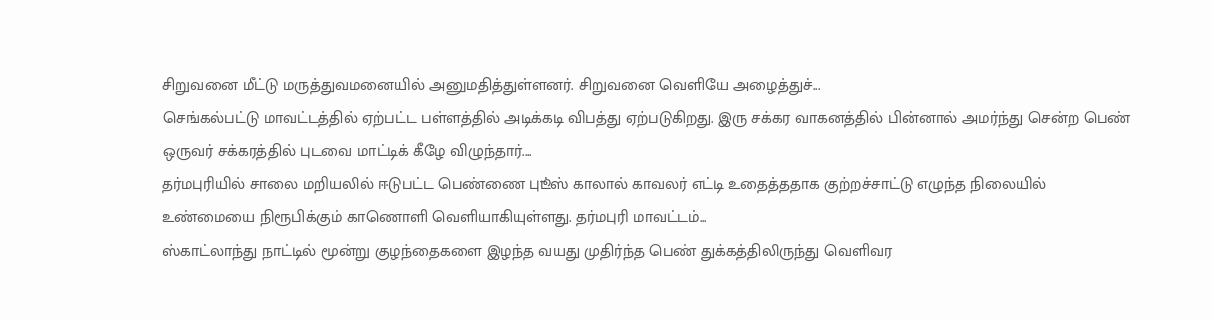சிறுவனை மீட்டு மருத்துவமனையில் அனுமதித்துள்ளனர். சிறுவனை வெளியே அழைத்துச்...
செங்கல்பட்டு மாவட்டத்தில் ஏற்பட்ட பள்ளத்தில் அடிக்கடி விபத்து ஏற்படுகிறது. இரு சக்கர வாகனத்தில் பின்னால் அமர்ந்து சென்ற பெண் ஒருவர் சக்கரத்தில் புடவை மாட்டிக் கீழே விழுந்தார்....
தர்மபுரியில் சாலை மறியலில் ஈடுபட்ட பெண்ணை புூட்ஸ் காலால் காவலர் எட்டி உதைத்ததாக குற்றச்சாட்டு எழுந்த நிலையில் உண்மையை நிரூபிக்கும் காணொளி வெளியாகியுள்ளது. தர்மபுரி மாவட்டம்...
ஸ்காட்லாந்து நாட்டில் மூன்று குழந்தைகளை இழந்த வயது முதிர்ந்த பெண் துக்கத்திலிருந்து வெளிவர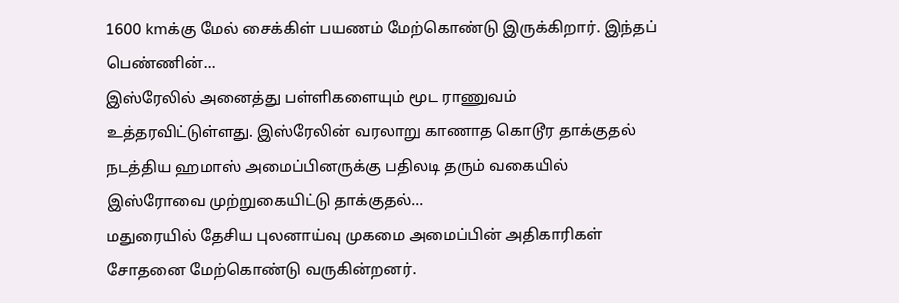1600 kmக்கு மேல் சைக்கிள் பயணம் மேற்கொண்டு இருக்கிறார். இந்தப் பெண்ணின்...
இஸ்ரேலில் அனைத்து பள்ளிகளையும் மூட ராணுவம் உத்தரவிட்டுள்ளது. இஸ்ரேலின் வரலாறு காணாத கொடூர தாக்குதல் நடத்திய ஹமாஸ் அமைப்பினருக்கு பதிலடி தரும் வகையில் இஸ்ரோவை முற்றுகையிட்டு தாக்குதல்...
மதுரையில் தேசிய புலனாய்வு முகமை அமைப்பின் அதிகாரிகள் சோதனை மேற்கொண்டு வருகின்றனர்.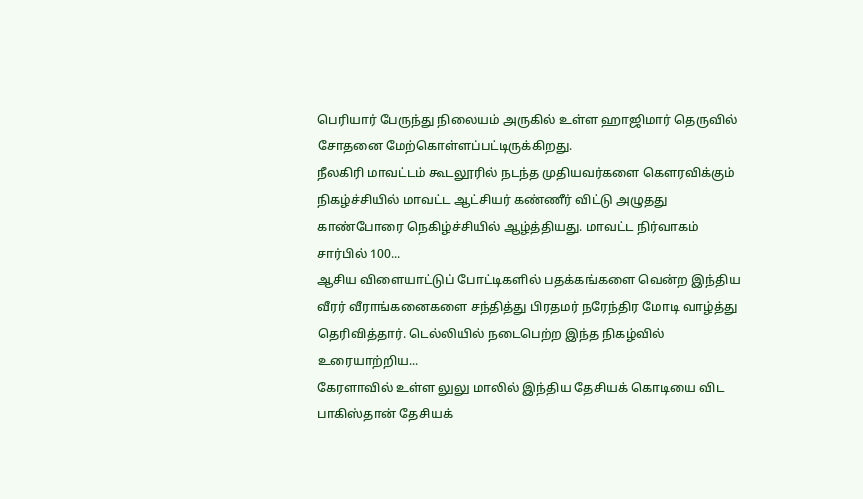பெரியார் பேருந்து நிலையம் அருகில் உள்ள ஹாஜிமார் தெருவில் சோதனை மேற்கொள்ளப்பட்டிருக்கிறது.
நீலகிரி மாவட்டம் கூடலூரில் நடந்த முதியவர்களை கௌரவிக்கும் நிகழ்ச்சியில் மாவட்ட ஆட்சியர் கண்ணீர் விட்டு அழுதது காண்போரை நெகிழ்ச்சியில் ஆழ்த்தியது. மாவட்ட நிர்வாகம் சார்பில் 100...
ஆசிய விளையாட்டுப் போட்டிகளில் பதக்கங்களை வென்ற இந்திய வீரர் வீராங்கனைகளை சந்தித்து பிரதமர் நரேந்திர மோடி வாழ்த்து தெரிவித்தார். டெல்லியில் நடைபெற்ற இந்த நிகழ்வில் உரையாற்றிய...
கேரளாவில் உள்ள லுலு மாலில் இந்திய தேசியக் கொடியை விட பாகிஸ்தான் தேசியக்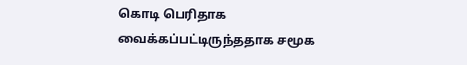கொடி பெரிதாக வைக்கப்பட்டிருந்ததாக சமூக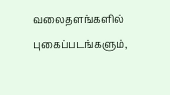வலைதளங்களில் புகைப்படங்களும்,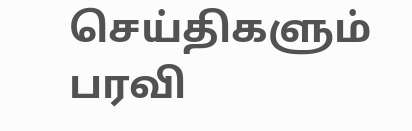செய்திகளும் பரவி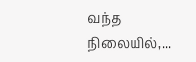வந்த நிலையில்,...